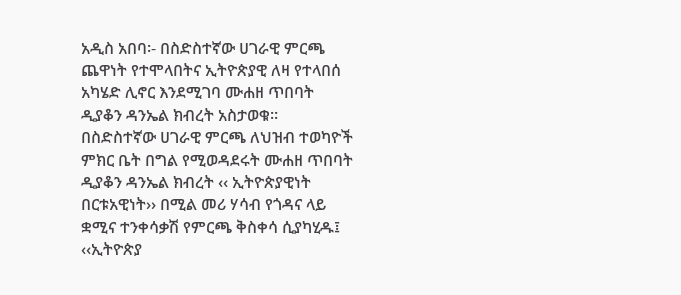አዲስ አበባ፡- በስድስተኛው ሀገራዊ ምርጫ ጨዋነት የተሞላበትና ኢትዮጵያዊ ለዛ የተላበሰ አካሄድ ሊኖር እንደሚገባ ሙሐዘ ጥበባት ዲያቆን ዳንኤል ክብረት አስታወቁ፡፡
በስድስተኛው ሀገራዊ ምርጫ ለህዝብ ተወካዮች ምክር ቤት በግል የሚወዳደሩት ሙሐዘ ጥበባት ዲያቆን ዳንኤል ክብረት ‹‹ ኢትዮጵያዊነት በርቱአዊነት›› በሚል መሪ ሃሳብ የጎዳና ላይ ቋሚና ተንቀሳቃሽ የምርጫ ቅስቀሳ ሲያካሂዱ፤ ‹‹ኢትዮጵያ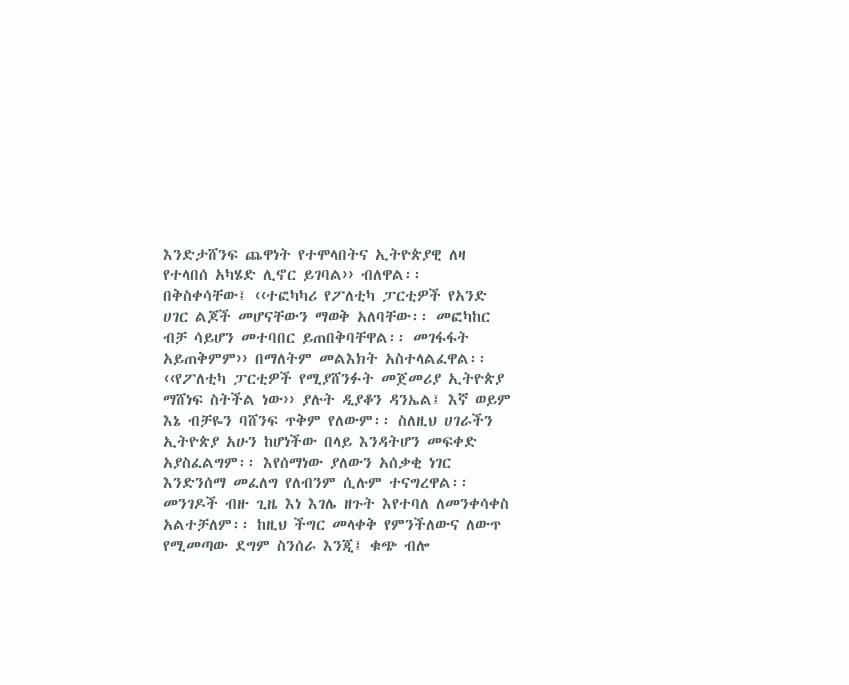እንድታሸንፍ ጨዋነት የተሞላበትና ኢትዮጵያዊ ለዛ የተላበሰ አካሄድ ሊኖር ይገባል›› ብለዋል፡፡
በቅስቀሳቸው፤ ‹‹ተፎካካሪ የፖለቲካ ፓርቲዎች የአንድ ሀገር ልጆች መሆናቸውን ማወቅ አለባቸው፡፡ መፎካከር ብቻ ሳይሆን መተባበር ይጠበቅባቸዋል፡፡ መገፋፋት አይጠቅምም›› በማለትም መልእክት አስተላልፈዋል፡፡
‹‹የፖለቲካ ፓርቲዎች የሚያሸንፉት መጀመሪያ ኢትዮጵያ ማሸነፍ ስትችል ነው›› ያሉት ዲያቆን ዳንኤል፤ እኛ ወይም እኔ ብቻዬን ባሸንፍ ጥቅም የለውም፡፡ ስለዚህ ሀገራችን ኢትዮጵያ አሁን ከሆነችው በላይ እንዳትሆን መፍቀድ አያስፈልግም፡፡ እየሰማነው ያለውን አሰቃቂ ነገር እንድንሰማ መፈለግ የለብንም ሲሉም ተናግረዋል፡፡
መንገዶች ብዙ ጊዜ እነ እገሌ ዘጉት እየተባለ ለመንቀሳቀስ አልተቻለም፡፡ ከዚህ ችግር መላቀቅ የምንችለውና ለውጥ የሚመጣው ደግም ስንሰራ እንጂ፤ ቁጭ ብሎ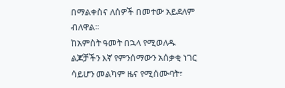በማልቀስና ለሰዎች በመተው አይደለም ብለዋል፡፡
ከአምስት ዓመት በኋላ የሚወለዱ ልጆቻችን እኛ የምንሰማውን አሰቃቂ ነገር ሳይሆን መልካም ዜና የሚሰሙባት፣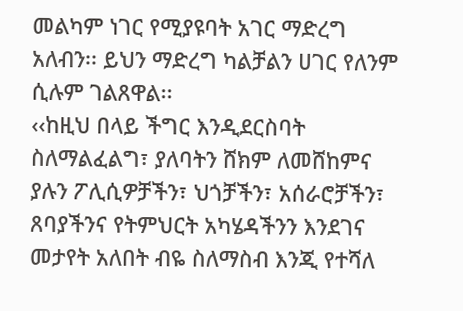መልካም ነገር የሚያዩባት አገር ማድረግ አለብን፡፡ ይህን ማድረግ ካልቻልን ሀገር የለንም ሲሉም ገልጸዋል፡፡
‹‹ከዚህ በላይ ችግር እንዲደርስባት ስለማልፈልግ፣ ያለባትን ሸክም ለመሸከምና ያሉን ፖሊሲዎቻችን፣ ህጎቻችን፣ አሰራሮቻችን፣ ጸባያችንና የትምህርት አካሄዳችንን እንደገና መታየት አለበት ብዬ ስለማስብ እንጂ የተሻለ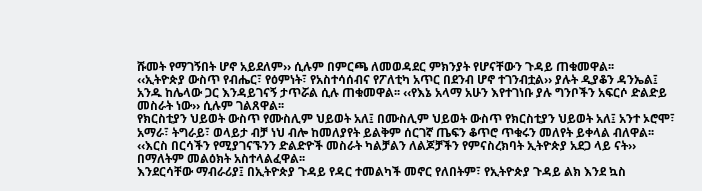ሹመት የማገኝበት ሆኖ አይደለም›› ሲሉም በምርጫ ለመወዳደር ምክንያት የሆናቸውን ጉዳይ ጠቁመዋል፡፡
‹‹ኢትዮጵያ ውስጥ የብሔር፣ የዕምነት፣ የአስተሳሰብና የፖለቲካ አጥር በደንብ ሆኖ ተገንብቷል›› ያሉት ዲያቆን ዳንኤል፤ አንዱ ከሌላው ጋር እንዳይገናኝ ታጥሯል ሲሉ ጠቁመዋል፡፡ ‹‹የእኔ አላማ አሁን እየተገነቡ ያሉ ግንቦችን አፍርሶ ድልድይ መስራት ነው›› ሲሉም ገልጸዋል፡፡
የክርስቲያን ህይወት ውስጥ የሙስሊም ህይወት አለ፤ በሙስሊም ህይወት ውስጥ የክርስቲያን ህይወት አለ፤ አንተ ኦሮሞ፣ አማራ፣ ትግራይ፣ ወላይታ ብቻ ነህ ብሎ ከመለያየት ይልቅም ሰርገኛ ጤፍን ቆጥሮ ጥቁሩን መለየት ይቀላል ብለዋል፡፡ ‹‹እርስ በርሳችን የሚያገናኙንን ድልድዮች መስራት ካልቻልን ለልጆቻችን የምናስረክባት ኢትዮጵያ አደጋ ላይ ናት›› በማለትም መልዕክት አስተላልፈዋል፡፡
እንደርሳቸው ማብራሪያ፤ በኢትዮጵያ ጉዳይ የዳር ተመልካች መኖር የለበትም፣ የኢትዮጵያ ጉዳይ ልክ እንደ ኳስ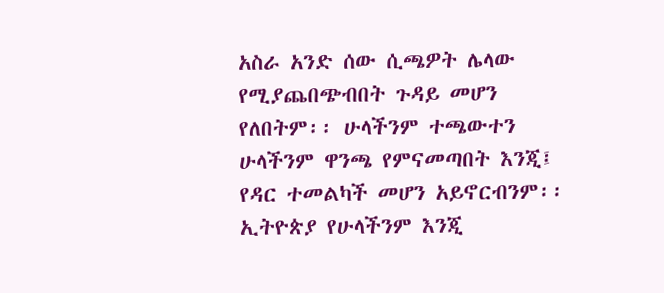አስራ አንድ ሰው ሲጫዎት ሌላው የሚያጨበጭብበት ጉዳይ መሆን የለበትም፡፡ ሁላችንም ተጫውተን ሁላችንም ዋንጫ የምናመጣበት እንጂ፤ የዳር ተመልካች መሆን አይኖርብንም፡፡
ኢትዮጵያ የሁላችንም እንጂ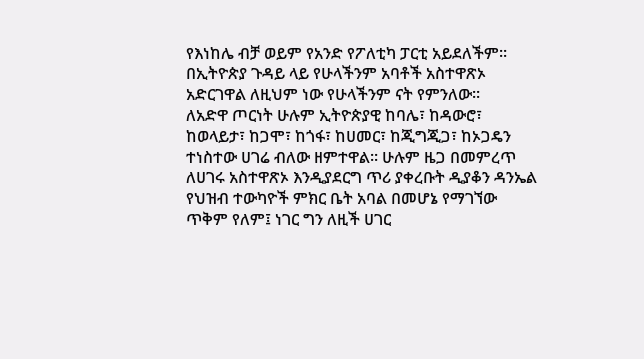የእነከሌ ብቻ ወይም የአንድ የፖለቲካ ፓርቲ አይደለችም፡፡ በኢትዮጵያ ጉዳይ ላይ የሁላችንም አባቶች አስተዋጽኦ አድርገዋል ለዚህም ነው የሁላችንም ናት የምንለው፡፡
ለአድዋ ጦርነት ሁሉም ኢትዮጵያዊ ከባሌ፣ ከዳውሮ፣ ከወላይታ፣ ከጋሞ፣ ከጎፋ፣ ከሀመር፣ ከጂግጂጋ፣ ከኦጋዴን ተነስተው ሀገሬ ብለው ዘምተዋል፡፡ ሁሉም ዜጋ በመምረጥ ለሀገሩ አስተዋጽኦ እንዲያደርግ ጥሪ ያቀረቡት ዲያቆን ዳንኤል የህዝብ ተውካዮች ምክር ቤት አባል በመሆኔ የማገኘው ጥቅም የለም፤ ነገር ግን ለዚች ሀገር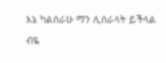እኔ ካልሰራሁ ማን ሊሰራላት ይችላል ብዬ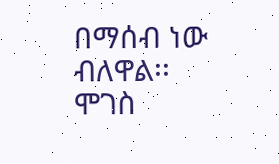በማሰብ ነው ብለዋል፡፡
ሞገስ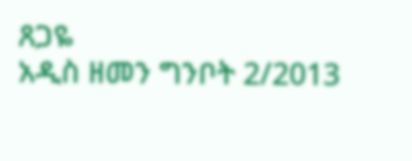ጸጋዬ
አዲስ ዘመን ግንቦት 2/2013